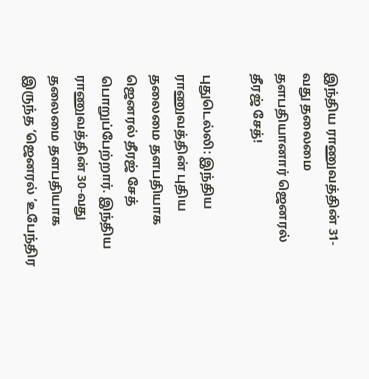இந்திய ராணுவத்தின் 31-வது தலைமை தளபதியானார் ஜெனரல் தீரஜ் சேத்!

புதுடெல்லி: இந்திய ராணுவத்தின் புதிய தலைமை தளபதியாக ஜெனரல் தீரஜ் சேத் பொறுப்பேற்றார். இந்திய ராணுவத்தின் 30-வது தலைமை தளபதியாக இருந்த ‘ஜெனரல் ‘உபேந்திர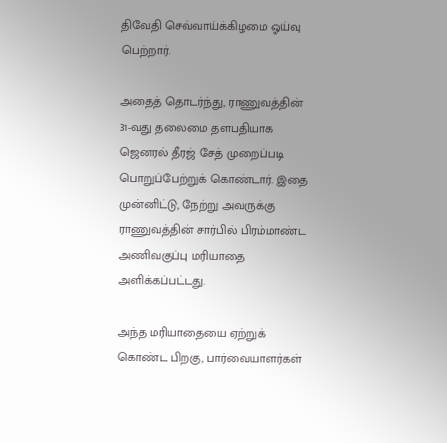திவேதி செவ்வாய்க்கிழமை ஓய்வு பெற்றார்.

அதைத் தொடர்ந்து, ராணுவத்தின் 31-வது தலைமை தளபதியாக ஜெனரல் தீரஜ் சேத் முறைப்படி பொறுப்பேற்றுக் கொண்டார். இதை முன்னிட்டு, நேற்று அவருக்கு ராணுவத்தின் சார்பில் பிரம்மாண்ட அணிவகுப்பு மரியாதை அளிக்கப்பட்டது.

அந்த மரியாதையை ஏற்றுக் கொண்ட பிறகு, பார்வையாளர்கள்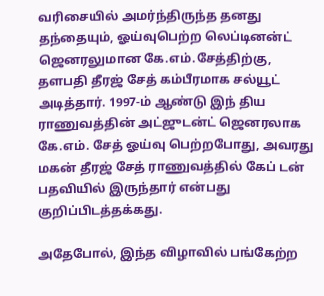வரிசையில் அமர்ந்திருந்த தனது தந்தையும், ஓய்வுபெற்ற லெப்டினன்ட் ஜெனரலுமான கே.எம்.சேத்திற்கு, தளபதி தீரஜ் சேத் கம்பீரமாக சல்யூட் அடித்தார். 1997-ம் ஆண்டு இந் திய ராணுவத்தின் அட்ஜுடன்ட் ஜெனரலாக கே.எம். சேத் ஓய்வு பெற்றபோது, அவரது மகன் தீரஜ் சேத் ராணுவத்தில் கேப் டன் பதவியில் இருந்தார் என்பது குறிப்பிடத்தக்கது.

அதேபோல், இந்த விழாவில் பங்கேற்ற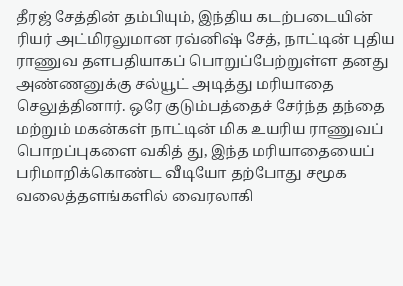தீரஜ் சேத்தின் தம்பியும், இந்திய கடற்படையின் ரியர் அட்மிரலுமான ரவ்னிஷ் சேத், நாட்டின் புதிய ராணுவ தளபதியாகப் பொறுப்பேற்றுள்ள தனது அண்ணனுக்கு சல்யூட் அடித்து மரியாதை செலுத்தினார். ஒரே குடும்பத்தைச் சேர்ந்த தந்தை மற்றும் மகன்கள் நாட்டின் மிக உயரிய ராணுவப் பொறப்புகளை வகித் து, இந்த மரியாதையைப் பரிமாறிக்கொண்ட வீடியோ தற்போது சமூக வலைத்தளங்களில் வைரலாகி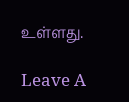உள்ளது.

Leave A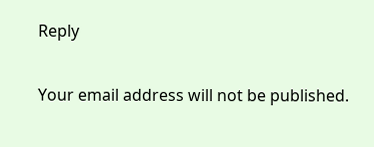Reply

Your email address will not be published.